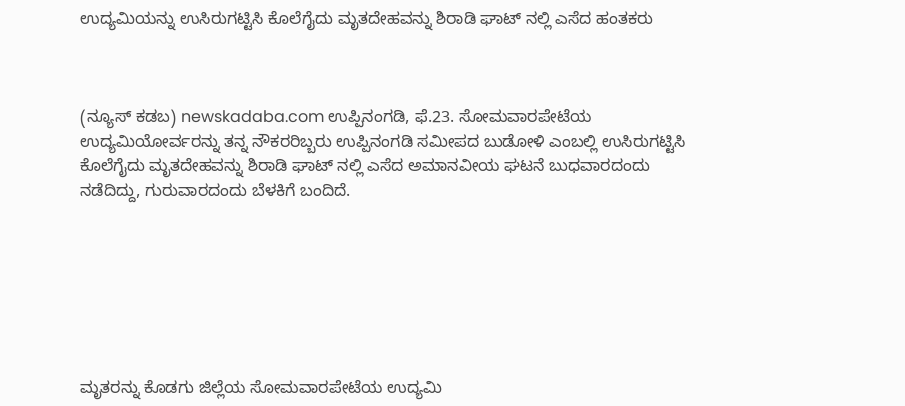ಉದ್ಯಮಿಯನ್ನು ಉಸಿರುಗಟ್ಟಿಸಿ ಕೊಲೆಗೈದು ಮೃತದೇಹವನ್ನು ಶಿರಾಡಿ ಘಾಟ್ ನಲ್ಲಿ ಎಸೆದ ಹಂತಕರು



(ನ್ಯೂಸ್ ಕಡಬ) newskadaba.com ಉಪ್ಪಿನಂಗಡಿ, ಫೆ.23. ಸೋಮವಾರಪೇಟೆಯ ಉದ್ಯಮಿಯೋರ್ವರನ್ನು ತನ್ನ ನೌಕರರಿಬ್ಬರು ಉಪ್ಪಿನಂಗಡಿ ಸಮೀಪದ ಬುಡೋಳಿ ಎಂಬಲ್ಲಿ ಉಸಿರುಗಟ್ಟಿಸಿ ಕೊಲೆಗೈದು ಮೃತದೇಹವನ್ನು ಶಿರಾಡಿ ಘಾಟ್ ನಲ್ಲಿ ಎಸೆದ ಅಮಾನವೀಯ ಘಟನೆ ಬುಧವಾರದಂದು ನಡೆದಿದ್ದು, ಗುರುವಾರದಂದು ಬೆಳಕಿಗೆ ಬಂದಿದೆ.







ಮೃತರನ್ನು ಕೊಡಗು ಜಿಲ್ಲೆಯ ಸೋಮವಾರಪೇಟೆಯ ಉದ್ಯಮಿ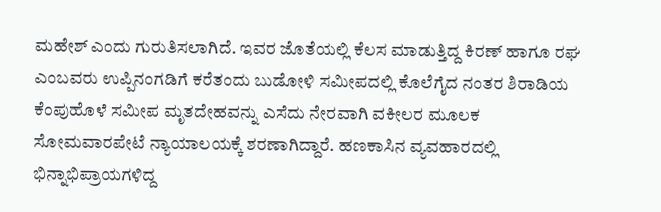ಮಹೇಶ್ ಎಂದು ಗುರುತಿಸಲಾಗಿದೆ. ಇವರ ಜೊತೆಯಲ್ಲಿ ಕೆಲಸ ಮಾಡುತ್ತಿದ್ದ ಕಿರಣ್ ಹಾಗೂ ರಘ ಎಂಬವರು ಉಪ್ಪಿನಂಗಡಿಗೆ ಕರೆತಂದು ಬುಡೋಳಿ ಸಮೀಪದಲ್ಲಿ ಕೊಲೆಗೈದ ನಂತರ ಶಿರಾಡಿಯ ಕೆಂಪುಹೊಳೆ ಸಮೀಪ ಮೃತದೇಹವನ್ನು ಎಸೆದು ನೇರವಾಗಿ ವಕೀಲರ ಮೂಲಕ ಸೋಮವಾರಪೇಟೆ ನ್ಯಾಯಾಲಯಕ್ಕೆ ಶರಣಾಗಿದ್ದಾರೆ. ಹಣಕಾಸಿನ ವ್ಯವಹಾರದಲ್ಲಿ ಭಿನ್ನಾಭಿಪ್ರಾಯಗಳಿದ್ದ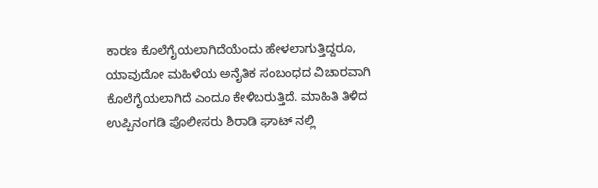ಕಾರಣ ಕೊಲೆಗೈಯಲಾಗಿದೆಯೆಂದು ಹೇಳಲಾಗುತ್ತಿದ್ದರೂ, ಯಾವುದೋ ಮಹಿಳೆಯ ಅನೈತಿಕ ಸಂಬಂಧದ ವಿಚಾರವಾಗಿ ಕೊಲೆಗೈಯಲಾಗಿದೆ ಎಂದೂ ಕೇಳಿಬರುತ್ತಿದೆ. ಮಾಹಿತಿ ತಿಳಿದ ಉಪ್ಪಿನಂಗಡಿ ಪೊಲೀಸರು ಶಿರಾಡಿ ಘಾಟ್ ನಲ್ಲಿ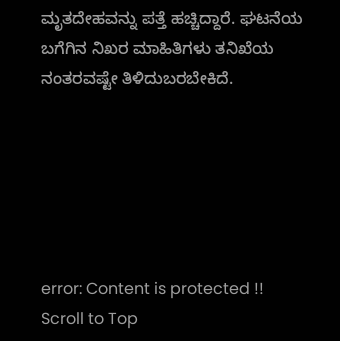ಮೃತದೇಹವನ್ನು ಪತ್ತೆ ಹಚ್ಚಿದ್ದಾರೆ. ಘಟನೆಯ ಬಗೆಗಿನ ನಿಖರ ಮಾಹಿತಿಗಳು ತನಿಖೆಯ ನಂತರವಷ್ಟೇ ತಿಳಿದುಬರಬೇಕಿದೆ.






error: Content is protected !!
Scroll to Top